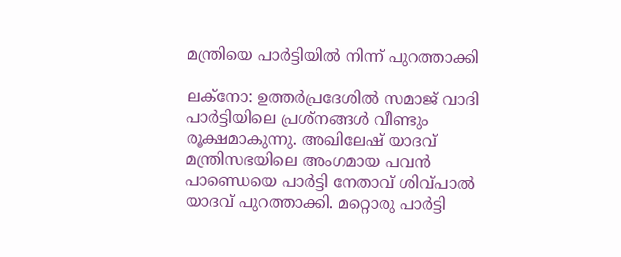മന്ത്രിയെ പാര്‍ട്ടിയില്‍ നിന്ന് പുറത്താക്കി

ലക്‌നോ: ഉത്തര്‍പ്രദേശില്‍ സമാജ് വാദി പാര്‍ട്ടിയിലെ പ്രശ്‌നങ്ങള്‍ വീണ്ടും രൂക്ഷമാകുന്നു. അഖിലേഷ് യാദവ് മന്ത്രിസഭയിലെ അംഗമായ പവന്‍ പാണ്ഡെയെ പാര്‍ട്ടി നേതാവ് ശിവ്പാല്‍ യാദവ് പുറത്താക്കി. മറ്റൊരു പാര്‍ട്ടി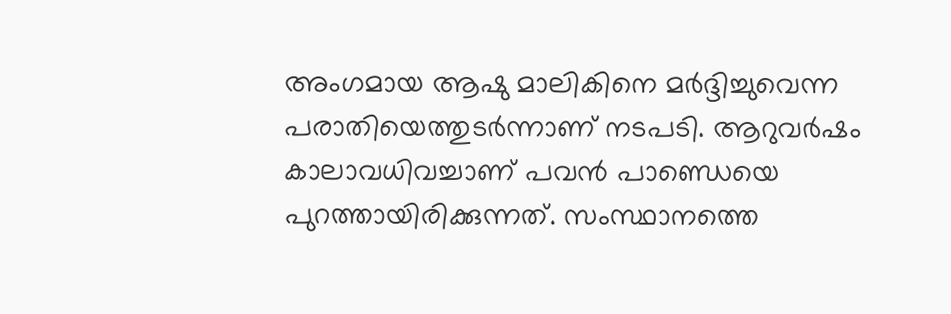അംഗമായ ആഷു മാലികിനെ മര്‍ദ്ദിച്ചുവെന്ന പരാതിയെത്തുടര്‍ന്നാണ് നടപടി. ആറുവര്‍ഷം കാലാവധിവച്ചാണ് പവന്‍ പാണ്ഡെയെ പുറത്തായിരിക്കുന്നത്. സംസ്ഥാനത്തെ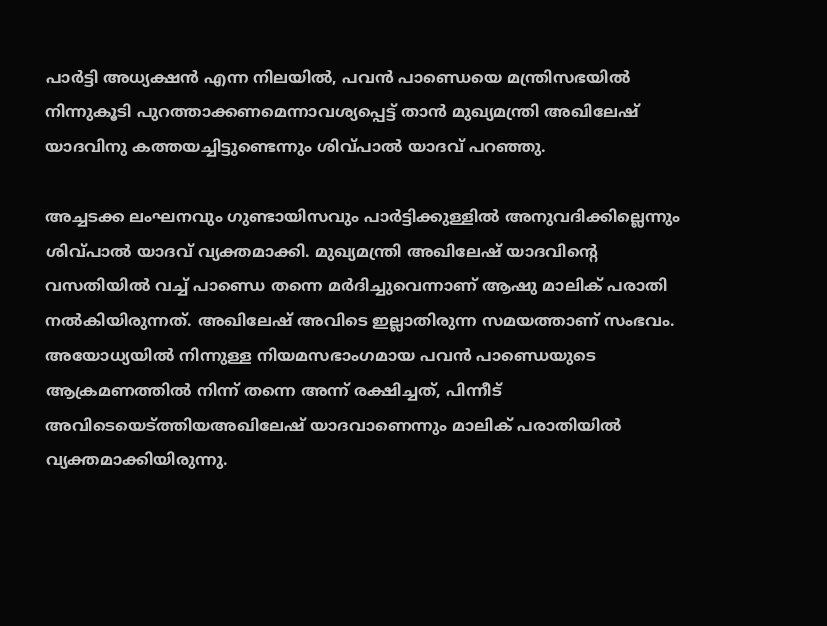പാര്‍ട്ടി അധ്യക്ഷന്‍ എന്ന നിലയില്‍, പവന്‍ പാണ്ഡെയെ മന്ത്രിസഭയില്‍ നിന്നുകൂടി പുറത്താക്കണമെന്നാവശ്യപ്പെട്ട് താന്‍ മുഖ്യമന്ത്രി അഖിലേഷ് യാദവിനു കത്തയച്ചിട്ടുണ്ടെന്നും ശിവ്പാല്‍ യാദവ് പറഞ്ഞു.

അച്ചടക്ക ലംഘനവും ഗുണ്ടായിസവും പാര്‍ട്ടിക്കുള്ളില്‍ അനുവദിക്കില്ലെന്നും ശിവ്പാല്‍ യാദവ് വ്യക്തമാക്കി. മുഖ്യമന്ത്രി അഖിലേഷ് യാദവിന്റെ വസതിയില്‍ വച്ച് പാണ്ഡെ തന്നെ മര്‍ദിച്ചുവെന്നാണ് ആഷു മാലിക് പരാതി നല്‍കിയിരുന്നത്. അഖിലേഷ് അവിടെ ഇല്ലാതിരുന്ന സമയത്താണ് സംഭവം. അയോധ്യയില്‍ നിന്നുള്ള നിയമസഭാംഗമായ പവന്‍ പാണ്ഡെയുടെ ആക്രമണത്തില്‍ നിന്ന് തന്നെ അന്ന് രക്ഷിച്ചത്, പിന്നീട് അവിടെയെട്ത്തിയഅഖിലേഷ് യാദവാണെന്നും മാലിക് പരാതിയില്‍ വ്യക്തമാക്കിയിരുന്നു.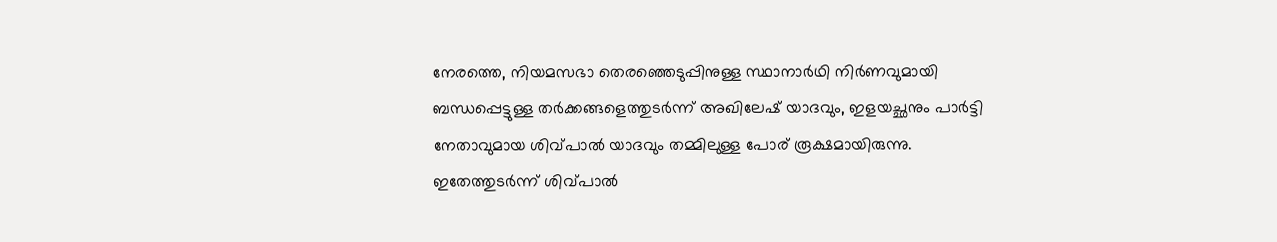നേരത്തെ, നിയമസഭാ തെരഞ്ഞെടുപ്പിനുള്ള സ്ഥാനാര്‍ഥി നിര്‍ണവുമായി ബന്ധപ്പെട്ടുള്ള തര്‍ക്കങ്ങളെത്തുടര്‍ന്ന് അഖിലേഷ് യാദവും, ഇളയച്ഛനും പാര്‍ട്ടി നേതാവുമായ ശിവ്പാല്‍ യാദവും തമ്മിലുള്ള പോര് രൂക്ഷമായിരുന്നു. ഇതേത്തുടര്‍ന്ന് ശിവ്പാല്‍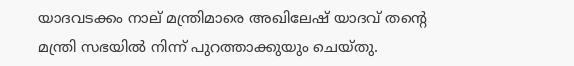യാദവടക്കം നാല് മന്ത്രിമാരെ അഖിലേഷ് യാദവ് തന്റെ മന്ത്രി സഭയില്‍ നിന്ന് പുറത്താക്കുയും ചെയ്തു.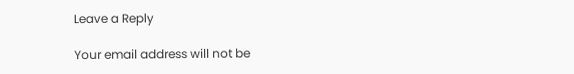Leave a Reply

Your email address will not be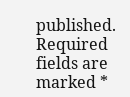published. Required fields are marked *